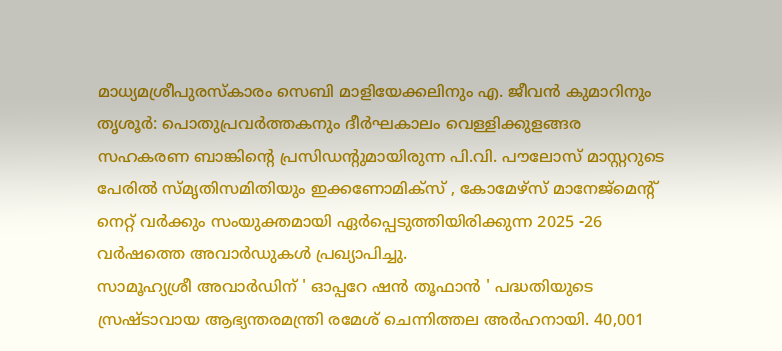മാധ്യമശ്രീപുരസ്കാരം സെബി മാളിയേക്കലിനും എ. ജീവൻ കുമാറിനും
തൃശൂർ: പൊതുപ്രവർത്തകനും ദീർഘകാലം വെള്ളിക്കുളങ്ങര സഹകരണ ബാങ്കിന്റെ പ്രസിഡന്റുമായിരുന്ന പി.വി. പൗലോസ് മാസ്റ്ററുടെ പേരിൽ സ്മൃതിസമിതിയും ഇക്കണോമിക്സ് , കോമേഴ്സ് മാനേജ്മെന്റ് നെറ്റ് വർക്കും സംയുക്തമായി ഏർപ്പെടുത്തിയിരിക്കുന്ന 2025 -26 വർഷത്തെ അവാർഡുകൾ പ്രഖ്യാപിച്ചു.
സാമൂഹ്യശ്രീ അവാർഡിന് ' ഓപ്പറേ ഷൻ തൂഫാൻ ' പദ്ധതിയുടെ സ്രഷ്ടാവായ ആഭ്യന്തരമന്ത്രി രമേശ് ചെന്നിത്തല അർഹനായി. 40,001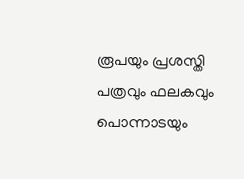രൂപയും പ്രശസ്തി പത്രവും ഫലകവും പൊന്നാടയും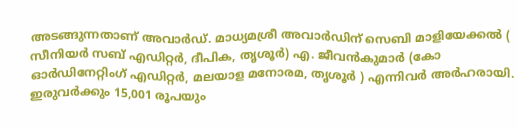അടങ്ങുന്നതാണ് അവാർഡ്. മാധ്യമശ്രീ അവാർഡിന് സെബി മാളിയേക്കൽ ( സീനിയർ സബ് എഡിറ്റർ, ദീപിക, തൃശൂർ) എ. ജീവൻകുമാർ (കോ ഓർഡിനേറ്റിംഗ് എഡിറ്റർ, മലയാള മനോരമ, തൃശൂർ ) എന്നിവർ അർഹരായി. ഇരുവർക്കും 15,001 രൂപയും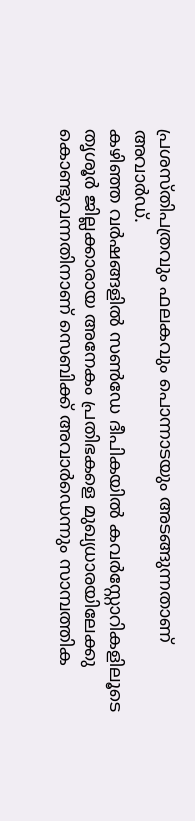പ്രശസ്തിപത്രവും ഫലകവും പൊന്നാടയും അടങ്ങുന്നതാണ് അവാർഡ്.
കഴിഞ്ഞ വർഷങ്ങളിൽ സൺഡേ ദീപികയിൽ കവർസ്റ്റോറികളിലൂടെ തൃശൂർ ജില്ലക്കാരായ അനേകം പ്രതിഭകളെ മുഖ്യധാരയിലേക്കു കൊണ്ടുവന്നതിനാണ് സെബിക്ക് അവാർഡെന്നും സാമ്പത്തിക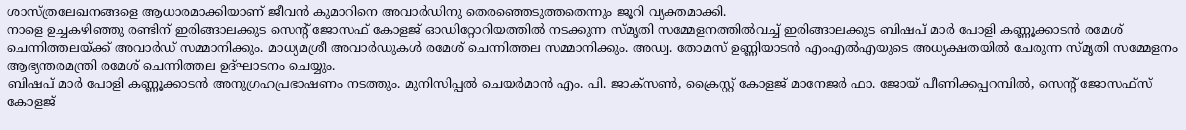ശാസ്ത്രലേഖനങ്ങളെ ആധാരമാക്കിയാണ് ജീവൻ കുമാറിനെ അവാർഡിനു തെരഞ്ഞെടുത്തതെന്നും ജൂറി വ്യക്തമാക്കി.
നാളെ ഉച്ചകഴിഞ്ഞു രണ്ടിന് ഇരിങ്ങാലക്കുട സെന്റ് ജോസഫ് കോളജ് ഓഡിറ്റോറിയത്തിൽ നടക്കുന്ന സ്മൃതി സമ്മേളനത്തിൽവച്ച് ഇരിങ്ങാലക്കുട ബിഷപ് മാർ പോളി കണ്ണൂക്കാടൻ രമേശ് ചെന്നിത്തലയ്ക്ക് അവാർഡ് സമ്മാനിക്കും. മാധ്യമശ്രീ അവാർഡുകൾ രമേശ് ചെന്നിത്തല സമ്മാനിക്കും. അഡ്വ. തോമസ് ഉണ്ണിയാടൻ എംഎൽഎയുടെ അധ്യക്ഷതയിൽ ചേരുന്ന സ്മൃതി സമ്മേളനം ആഭ്യന്തരമന്ത്രി രമേശ് ചെന്നിത്തല ഉദ്ഘാടനം ചെയ്യും.
ബിഷപ് മാർ പോളി കണ്ണൂക്കാടൻ അനുഗ്രഹപ്രഭാഷണം നടത്തും. മുനിസിപ്പൽ ചെയർമാൻ എം. പി. ജാക്സൺ, ക്രൈസ്റ്റ് കോളജ് മാനേജർ ഫാ. ജോയ് പീണിക്കപ്പറമ്പിൽ, സെന്റ് ജോസഫ്സ് കോളജ്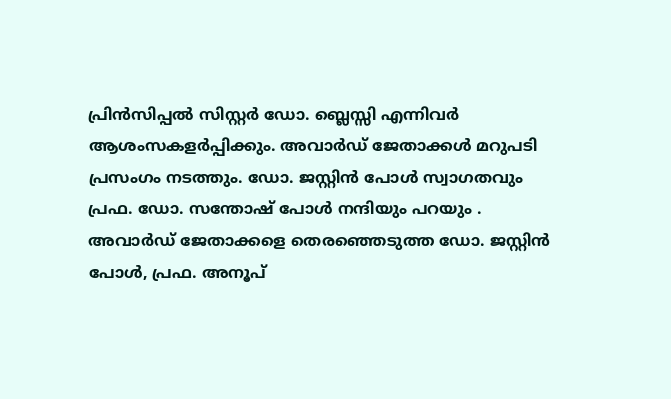പ്രിൻസിപ്പൽ സിസ്റ്റർ ഡോ. ബ്ലെസ്സി എന്നിവർ ആശംസകളർപ്പിക്കും. അവാർഡ് ജേതാക്കൾ മറുപടി പ്രസംഗം നടത്തും. ഡോ. ജസ്റ്റിൻ പോൾ സ്വാഗതവും പ്രഫ. ഡോ. സന്തോഷ് പോൾ നന്ദിയും പറയും .
അവാർഡ് ജേതാക്കളെ തെരഞ്ഞെടുത്ത ഡോ. ജസ്റ്റിൻ പോൾ, പ്രഫ. അനൂപ്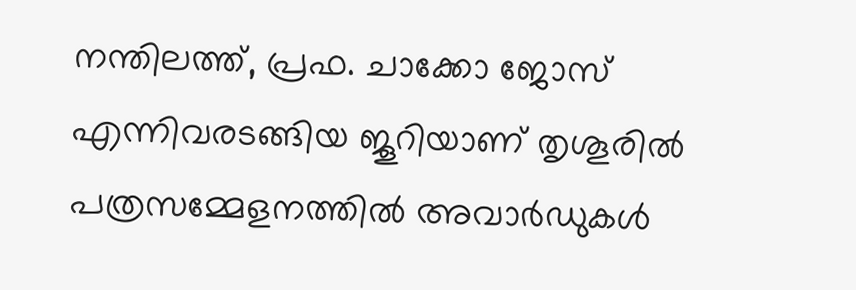നന്തിലത്ത്, പ്രഫ. ചാക്കോ ജോസ് എന്നിവരടങ്ങിയ ജൂറിയാണ് തൃശൂരിൽ പത്രസമ്മേളനത്തിൽ അവാർഡുകൾ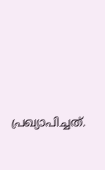പ്രഖ്യാപിച്ചത്.